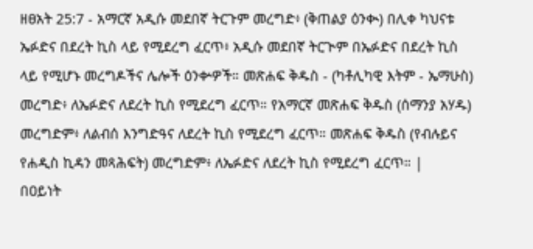ዘፀአት 25:7 - አማርኛ አዲሱ መደበኛ ትርጉም መረግድ፥ (ቅጠልያ ዕንቊ) በሊቀ ካህናቱ ኤፉድና በደረት ኪስ ላይ የሚደረግ ፈርጥ፥ አዲሱ መደበኛ ትርጒም በኤፉድና በደረት ኪስ ላይ የሚሆኑ መረግዶችና ሌሎች ዕንቍዎች። መጽሐፍ ቅዱስ - (ካቶሊካዊ እትም - ኤማሁስ) መረግድ፥ ለኤፉድና ለደረት ኪስ የሚደረግ ፈርጥ። የአማርኛ መጽሐፍ ቅዱስ (ሰማንያ አሃዱ) መረግድም፥ ለልብሰ እንግድዓና ለደረት ኪስ የሚደረግ ፈርጥ። መጽሐፍ ቅዱስ (የብሉይና የሐዲስ ኪዳን መጻሕፍት) መረግድም፥ ለኤፉድና ለደረት ኪስ የሚደረግ ፈርጥ። |
በዐይነት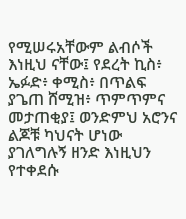የሚሠሩአቸውም ልብሶች እነዚህ ናቸው፤ የደረት ኪስ፥ ኤፉድ፥ ቀሚስ፥ በጥልፍ ያጌጠ ሸሚዝ፥ ጥምጥምና መታጠቂያ፤ ወንድምህ አሮንና ልጆቹ ካህናት ሆነው ያገለግሉኝ ዘንድ እነዚህን የተቀደሱ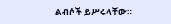ልብሶች ይሥሩላቸው።